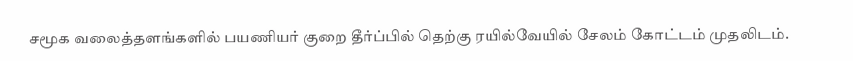சமூக வலைத்தளங்களில் பயணியர் குறை தீர்ப்பில் தெற்கு ரயில்வேயில் சேலம் கோட்டம் முதலிடம்.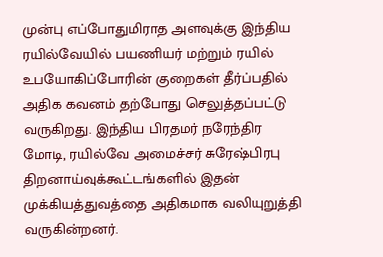முன்பு எப்போதுமிராத அளவுக்கு இந்திய ரயில்வேயில் பயணியர் மற்றும் ரயில் உபயோகிப்போரின் குறைகள் தீர்ப்பதில் அதிக கவனம் தற்போது செலுத்தப்பட்டு வருகிறது. இந்திய பிரதமர் நரேந்திர மோடி, ரயில்வே அமைச்சர் சுரேஷ்பிரபு திறனாய்வுக்கூட்டங்களில் இதன் முக்கியத்துவத்தை அதிகமாக வலியுறுத்தி வருகின்றனர்.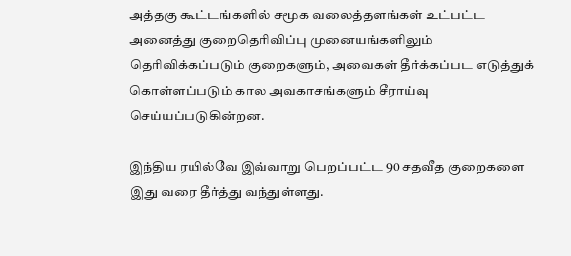அத்தகு கூட்டங்களில் சமூக வலைத்தளங்கள் உட்பட்ட அனைத்து குறைதெரிவிப்பு முனையங்களிலும் தெரிவிக்கப்படும் குறைகளும், அவைகள் தீர்க்கப்பட எடுத்துக் கொள்ளப்படும் கால அவகாசங்களும் சீராய்வு செய்யப்படுகின்றன.

இந்திய ரயில்வே இவ்வாறு பெறப்பட்ட 90 சதவீத குறைகளை இது வரை தீர்த்து வந்துள்ளது.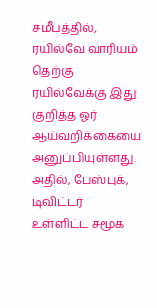சமீபத்தில், ரயில்வே வாரியம் தெற்கு ரயில்வேக்கு இது குறித்த ஓர் ஆய்வறிக்கையை அனுப்பியுள்ளது. அதில், பேஸ்புக், டிவிட்டர் உள்ளிட்ட சமூக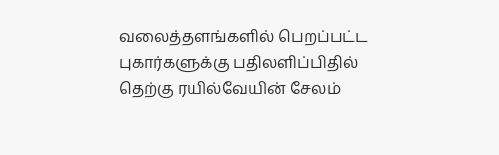வலைத்தளங்களில் பெறப்பட்ட புகார்களுக்கு பதிலளிப்பிதில் தெற்கு ரயில்வேயின் சேலம்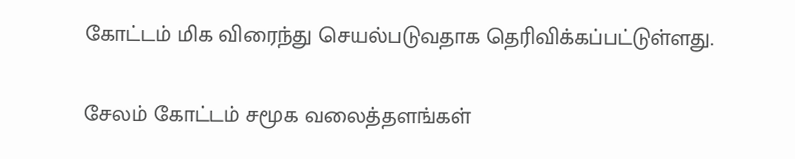கோட்டம் மிக விரைந்து செயல்படுவதாக தெரிவிக்கப்பட்டுள்ளது.

சேலம் கோட்டம் சமூக வலைத்தளங்கள்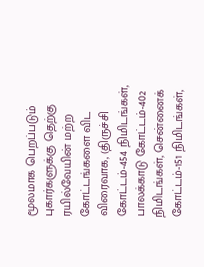மூலமாக பெறப்படும் புகார்களுக்கு தெற்கு ரயில்வேயின் மற்ற கோட்டங்களை விட விரைவாக, (திருச்சி கோட்டம்-454 நிமிடங்கள், பாலக்காடு கோட்டம்-402 நிமிடங்கள், சென்னைக் கோட்டம்-151 நிமிடங்கள்,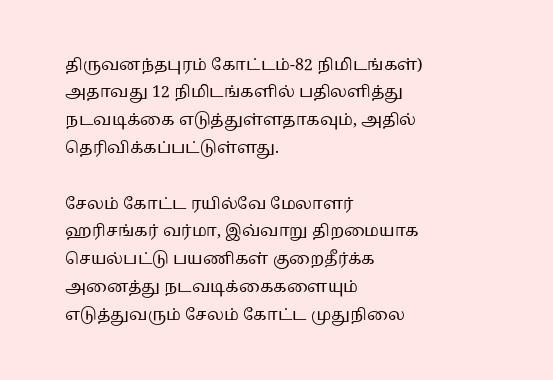திருவனந்தபுரம் கோட்டம்-82 நிமிடங்கள்)   அதாவது 12 நிமிடங்களில் பதிலளித்து நடவடிக்கை எடுத்துள்ளதாகவும், அதில் தெரிவிக்கப்பட்டுள்ளது.

சேலம் கோட்ட ரயில்வே மேலாளர் ஹரிசங்கர் வர்மா, இவ்வாறு திறமையாக செயல்பட்டு பயணிகள் குறைதீர்க்க அனைத்து நடவடிக்கைகளையும் எடுத்துவரும் சேலம் கோட்ட முதுநிலை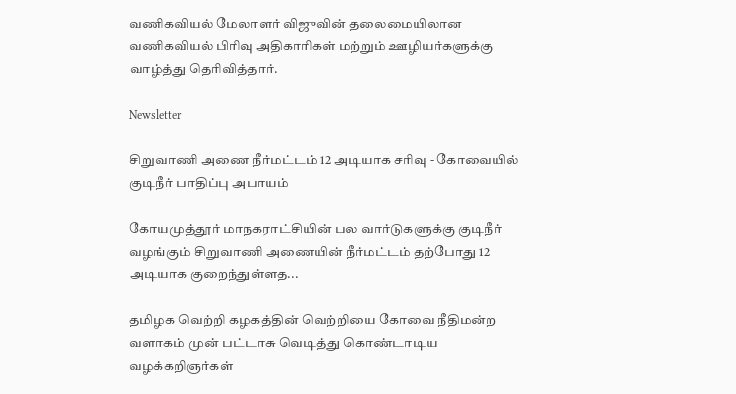வணிகவியல் மேலாளர் விஜுவின் தலைமையிலான வணிகவியல் பிரிவு அதிகாரிகள் மற்றும் ஊழியர்களுக்கு வாழ்த்து தெரிவித்தார்.

Newsletter

சிறுவாணி அணை நீர்மட்டம் 12 அடியாக சரிவு - கோவையில் குடிநீர் பாதிப்பு அபாயம்

கோயமுத்தூர் மாநகராட்சியின் பல வார்டுகளுக்கு குடிநீர் வழங்கும் சிறுவாணி அணையின் நீர்மட்டம் தற்போது 12 அடியாக குறைந்துள்ளத...

தமிழக வெற்றி கழகத்தின் வெற்றியை கோவை நீதிமன்ற வளாகம் முன் பட்டாசு வெடித்து கொண்டாடிய வழக்கறிஞர்கள்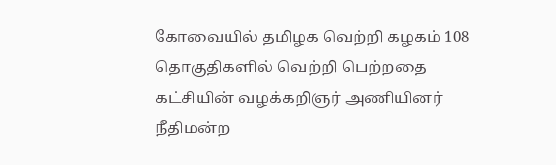கோவையில் தமிழக வெற்றி கழகம் 108 தொகுதிகளில் வெற்றி பெற்றதை கட்சியின் வழக்கறிஞர் அணியினர் நீதிமன்ற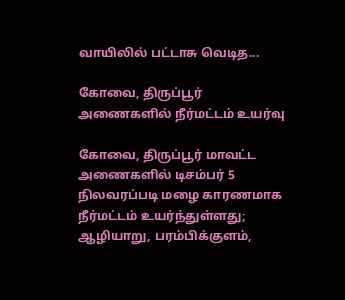வாயிலில் பட்டாசு வெடித...

கோவை, திருப்பூர் அணைகளில் நீர்மட்டம் உயர்வு

கோவை, திருப்பூர் மாவட்ட அணைகளில் டிசம்பர் 5 நிலவரப்படி மழை காரணமாக நீர்மட்டம் உயர்ந்துள்ளது; ஆழியாறு, பரம்பிக்குளம்,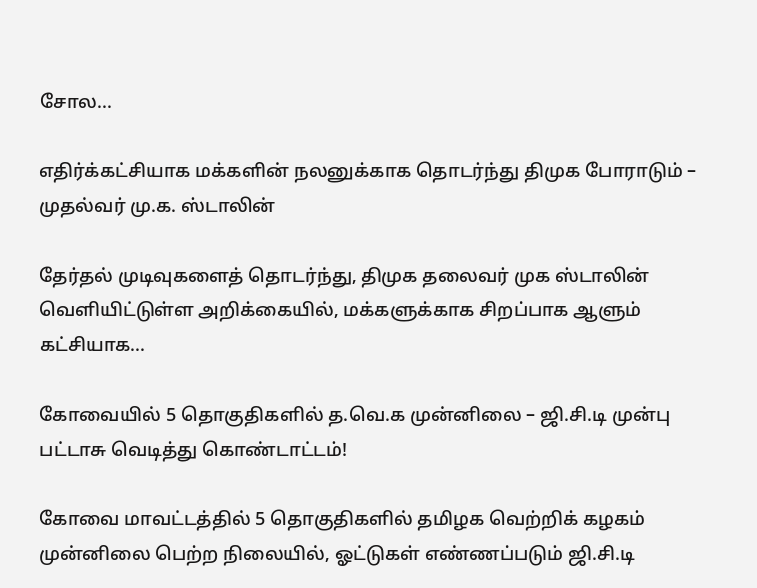சோல...

எதிர்க்கட்சியாக மக்களின் நலனுக்காக தொடர்ந்து திமுக போராடும் – முதல்வர் மு.க. ஸ்டாலின்

தேர்தல் முடிவுகளைத் தொடர்ந்து, திமுக தலைவர் முக ஸ்டாலின்  வெளியிட்டுள்ள அறிக்கையில், மக்களுக்காக சிறப்பாக ஆளும் கட்சியாக...

கோவையில் 5 தொகுதிகளில் த.வெ.க முன்னிலை – ஜி.சி.டி முன்பு பட்டாசு வெடித்து கொண்டாட்டம்!

கோவை மாவட்டத்தில் 5 தொகுதிகளில் தமிழக வெற்றிக் கழகம் முன்னிலை பெற்ற நிலையில், ஓட்டுகள் எண்ணப்படும் ஜி.சி.டி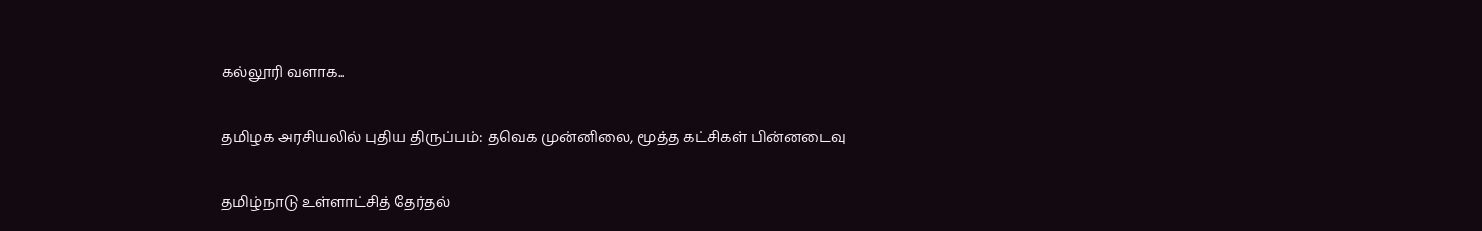கல்லூரி வளாக...

தமிழக அரசியலில் புதிய திருப்பம்: தவெக முன்னிலை, மூத்த கட்சிகள் பின்னடைவு

தமிழ்நாடு உள்ளாட்சித் தேர்தல்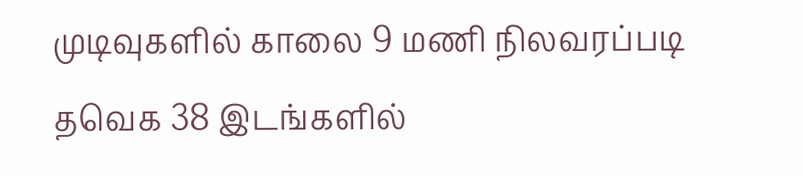முடிவுகளில் காலை 9 மணி நிலவரப்படி தவெக 38 இடங்களில்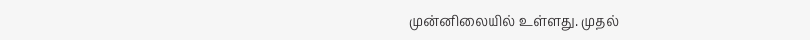முன்னிலையில் உள்ளது. முதல்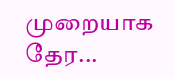முறையாக தேர...